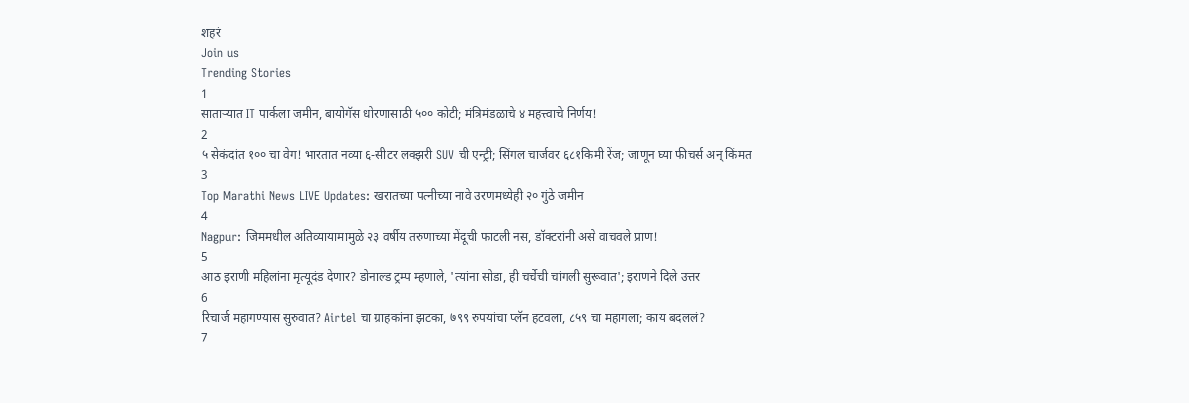शहरं
Join us
Trending Stories
1
साताऱ्यात IT पार्कला जमीन, बायोगॅस धोरणासाठी ५०० कोटी; मंत्रिमंडळाचे ४ महत्त्वाचे निर्णय!
2
५ सेकंदांत १०० चा वेग! भारतात नव्या ६-सीटर लक्झरी SUV ची एन्ट्री; सिंगल चार्जवर ६८१किमी रेंज; जाणून घ्या फीचर्स अन् किंमत
3
Top Marathi News LIVE Updates: खरातच्या पत्नीच्या नावे उरणमध्येही २० गुंठे जमीन
4
Nagpur: जिममधील अतिव्यायामामुळे २३ वर्षीय तरुणाच्या मेंदूची फाटली नस, डॉक्टरांनी असे वाचवले प्राण!
5
आठ इराणी महिलांना मृत्यूदंड देणार? डोनाल्ड ट्रम्प म्हणाले, 'त्यांना सोडा, ही चर्चेची चांगली सुरूवात'; इराणने दिले उत्तर
6
रिचार्ज महागण्यास सुरुवात? Airtel चा ग्राहकांना झटका, ७९९ रुपयांचा प्लॅन हटवला, ८५९ चा महागला; काय बदललं?
7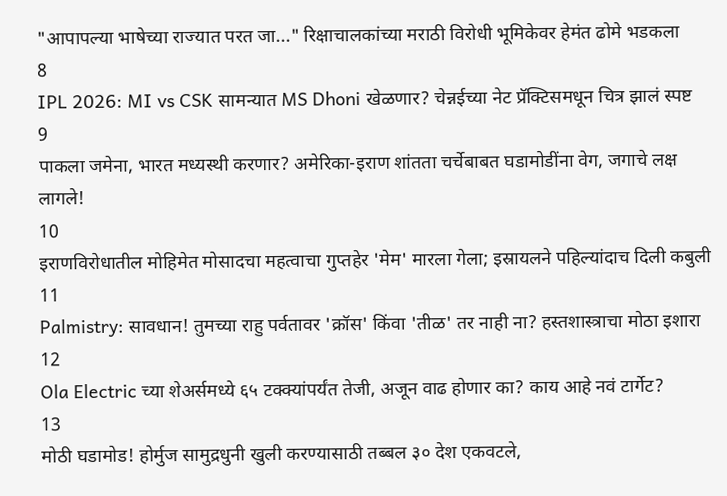"आपापल्या भाषेच्या राज्यात परत जा..." रिक्षाचालकांच्या मराठी विरोधी भूमिकेवर हेमंत ढोमे भडकला
8
IPL 2026: MI vs CSK सामन्यात MS Dhoni खेळणार? चेन्नईच्या नेट प्रॅक्टिसमधून चित्र झालं स्पष्ट
9
पाकला जमेना, भारत मध्यस्थी करणार? अमेरिका-इराण शांतता चर्चेबाबत घडामोडींना वेग, जगाचे लक्ष लागले!
10
इराणविरोधातील मोहिमेत मोसादचा महत्वाचा गुप्तहेर 'मेम' मारला गेला; इस्रायलने पहिल्यांदाच दिली कबुली
11
Palmistry: सावधान! तुमच्या राहु पर्वतावर 'क्रॉस' किंवा 'तीळ' तर नाही ना? हस्तशास्त्राचा मोठा इशारा
12
Ola Electric च्या शेअर्समध्ये ६५ टक्क्यांपर्यंत तेजी, अजून वाढ होणार का? काय आहे नवं टार्गेट?
13
मोठी घडामोड! होर्मुज सामुद्रधुनी खुली करण्यासाठी तब्बल ३० देश एकवटले,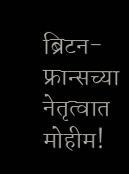ब्रिटन-फ्रान्सच्या नेतृत्वात मोहीम!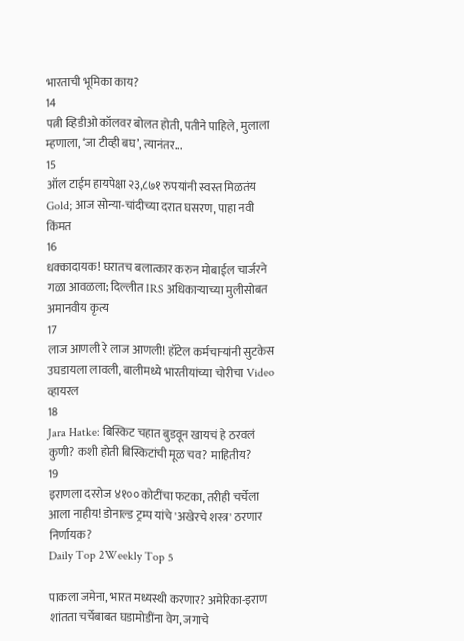भारताची भूमिका काय?
14
पत्नी व्हिडीओ कॉलवर बोलत होती, पतीने पाहिले, मुलाला म्हणाला, ‘जा टीव्ही बघ’, त्यानंतर...
15
ऑल टाईम हायपेक्षा २३,८७१ रुपयांनी स्वस्त मिळतंय Gold; आज सोन्या-चांदीच्या दरात घसरण, पाहा नवी किंमत
16
धक्कादायक! घरातच बलात्कार करुन मोबाईल चार्जरने गळा आवळला; दिल्लीत IRS अधिकाऱ्याच्या मुलीसोबत अमानवीय कृत्य
17
लाज आणली रे लाज आणली! हॉटेल कर्मचाऱ्यांनी सुटकेस उघडायला लावली, बालीमध्ये भारतीयांच्या चोरीचा Video व्हायरल
18
Jara Hatke: बिस्किट चहात बुडवून खायचं हे ठरवलं कुणी? कशी होती बिस्किटांची मूळ चव? माहितीय?
19
इराणला दररोज ४१०० कोटींचा फटका, तरीही चर्चेला आला नाहीय! डोनाल्ड ट्रम्प यांचे 'अखेरचे शस्त्र' ठरणार निर्णायक?
Daily Top 2Weekly Top 5

पाकला जमेना, भारत मध्यस्थी करणार? अमेरिका-इराण शांतता चर्चेबाबत घडामोडींना वेग, जगाचे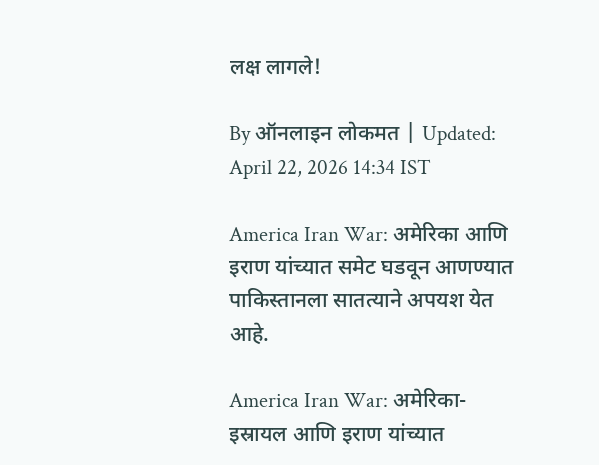लक्ष लागले!

By ऑनलाइन लोकमत | Updated: April 22, 2026 14:34 IST

America Iran War: अमेरिका आणि इराण यांच्यात समेट घडवून आणण्यात पाकिस्तानला सातत्याने अपयश येत आहे.

America Iran War: अमेरिका-इस्रायल आणि इराण यांच्यात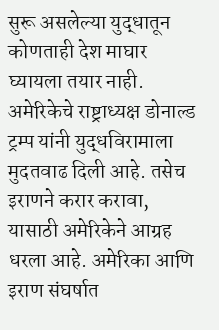सुरू असलेल्या युद्धातून कोणताही देश माघार घ्यायला तयार नाही. अमेरिकेचे राष्ट्राध्यक्ष डोनाल्ड ट्रम्प यांनी युद्धविरामाला मुदतवाढ दिली आहे. तसेच इराणने करार करावा, यासाठी अमेरिकेने आग्रह धरला आहे. अमेरिका आणि इराण संघर्षात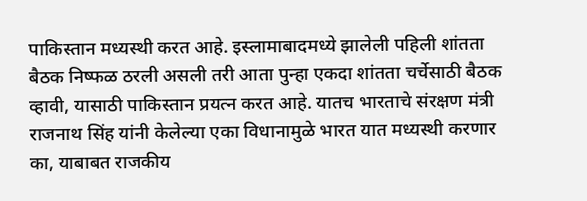पाकिस्तान मध्यस्थी करत आहे. इस्लामाबादमध्ये झालेली पहिली शांतता बैठक निष्फळ ठरली असली तरी आता पुन्हा एकदा शांतता चर्चेसाठी बैठक व्हावी, यासाठी पाकिस्तान प्रयत्न करत आहे. यातच भारताचे संरक्षण मंत्री राजनाथ सिंह यांनी केलेल्या एका विधानामुळे भारत यात मध्यस्थी करणार का, याबाबत राजकीय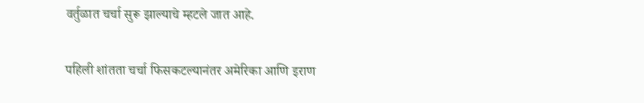वर्तुळात चर्चा सुरू झाल्याचे म्हटले जात आहे.

पहिली शांतता चर्चा फिसकटल्यानंतर अमेरिका आणि इराण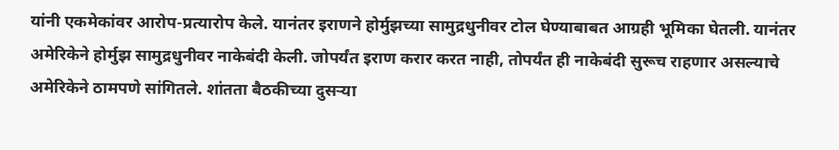यांनी एकमेकांवर आरोप-प्रत्यारोप केले. यानंतर इराणने होर्मुझच्या सामुद्रधुनीवर टोल घेण्याबाबत आग्रही भूमिका घेतली. यानंतर अमेरिकेने होर्मुझ सामुद्रधुनीवर नाकेबंदी केली. जोपर्यंत इराण करार करत नाही, तोपर्यंत ही नाकेबंदी सुरूच राहणार असल्याचे अमेरिकेने ठामपणे सांगितले. शांतता बैठकीच्या दुसऱ्या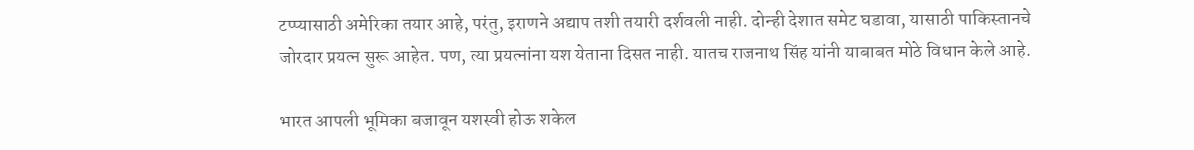टप्प्यासाठी अमेरिका तयार आहे, परंतु, इराणने अद्याप तशी तयारी दर्शवली नाही. दोन्ही देशात समेट घडावा, यासाठी पाकिस्तानचे जोरदार प्रयत्न सुरू आहेत. पण, त्या प्रयत्नांना यश येताना दिसत नाही. यातच राजनाथ सिंह यांनी याबाबत मोठे विधान केले आहे.

भारत आपली भूमिका बजावून यशस्वी होऊ शकेल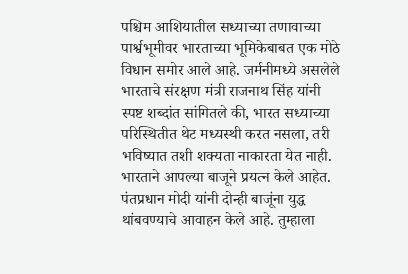पश्चिम आशियातील सध्याच्या तणावाच्या पार्श्वभूमीवर भारताच्या भूमिकेबाबत एक मोठे विधान समोर आले आहे. जर्मनीमध्ये असलेले भारताचे संरक्षण मंत्री राजनाथ सिंह यांनी स्पष्ट शब्दांत सांगितले की, भारत सध्याच्या परिस्थितीत थेट मध्यस्थी करत नसला, तरी भविष्यात तशी शक्यता नाकारता येत नाही. भारताने आपल्या बाजूने प्रयत्न केले आहेत. पंतप्रधान मोदी यांनी दोन्ही बाजूंना युद्ध थांबवण्याचे आवाहन केले आहे. तुम्हाला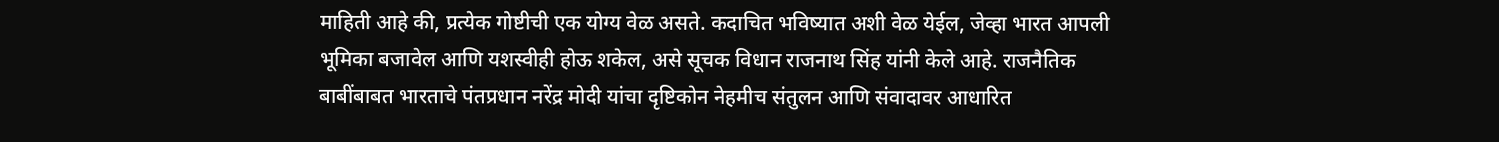माहिती आहे की, प्रत्येक गोष्टीची एक योग्य वेळ असते. कदाचित भविष्यात अशी वेळ येईल, जेव्हा भारत आपली भूमिका बजावेल आणि यशस्वीही होऊ शकेल, असे सूचक विधान राजनाथ सिंह यांनी केले आहे. राजनैतिक बाबींबाबत भारताचे पंतप्रधान नरेंद्र मोदी यांचा दृष्टिकोन नेहमीच संतुलन आणि संवादावर आधारित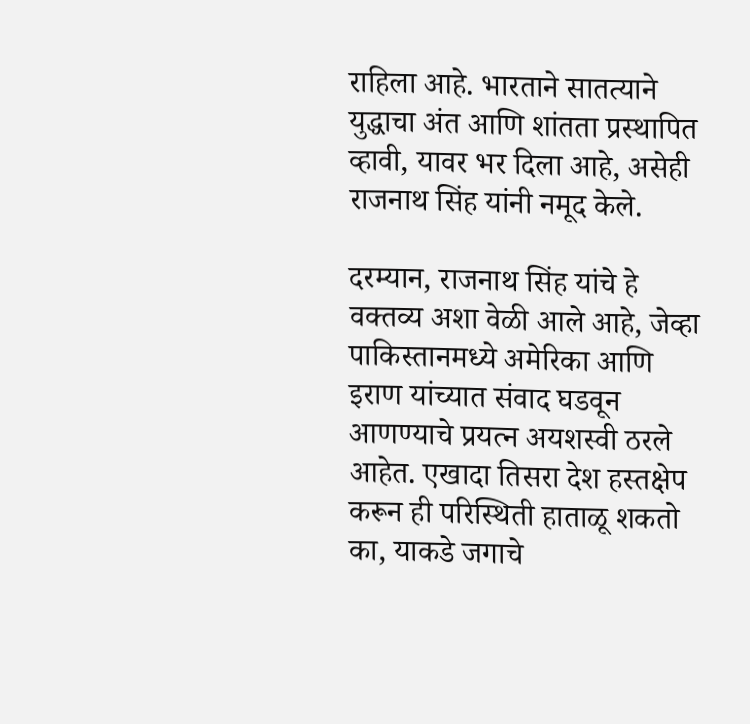राहिला आहे. भारताने सातत्याने युद्धाचा अंत आणि शांतता प्रस्थापित व्हावी, यावर भर दिला आहे, असेही राजनाथ सिंह यांनी नमूद केले.

दरम्यान, राजनाथ सिंह यांचे हे वक्तव्य अशा वेळी आले आहे, जेव्हा पाकिस्तानमध्ये अमेरिका आणि इराण यांच्यात संवाद घडवून आणण्याचे प्रयत्न अयशस्वी ठरले आहेत. एखादा तिसरा देश हस्तक्षेप करून ही परिस्थिती हाताळू शकतो का, याकडे जगाचे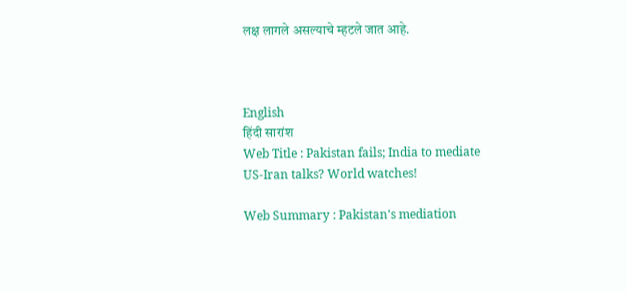लक्ष लागले असल्याचे म्हटले जात आहे.



English
हिंदी सारांश
Web Title : Pakistan fails; India to mediate US-Iran talks? World watches!

Web Summary : Pakistan's mediation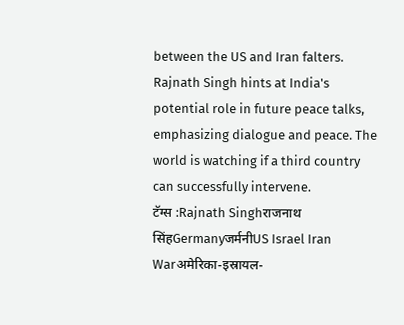between the US and Iran falters. Rajnath Singh hints at India's potential role in future peace talks, emphasizing dialogue and peace. The world is watching if a third country can successfully intervene.
टॅग्स :Rajnath Singhराजनाथ सिंहGermanyजर्मनीUS Israel Iran Warअमेरिका-इस्रायल-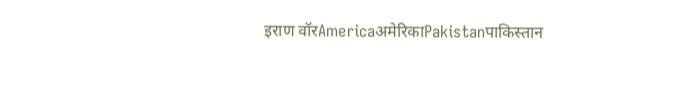इराण वॉरAmericaअमेरिकाPakistanपाकिस्तान